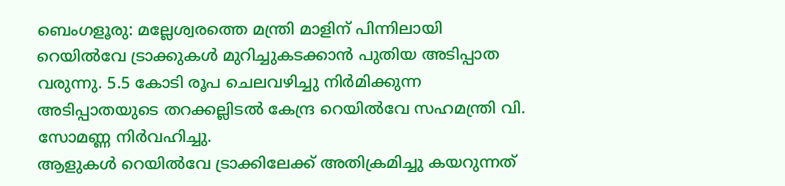ബെംഗളൂരു: മല്ലേശ്വരത്തെ മന്ത്രി മാളിന് പിന്നിലായി റെയിൽവേ ട്രാക്കുകൾ മുറിച്ചുകടക്കാൻ പുതിയ അടിപ്പാത വരുന്നു. 5.5 കോടി രൂപ ചെലവഴിച്ചു നിർമിക്കുന്ന അടിപ്പാതയുടെ തറക്കല്ലിടൽ കേന്ദ്ര റെയിൽവേ സഹമന്ത്രി വി. സോമണ്ണ നിർവഹിച്ചു.
ആളുകൾ റെയിൽവേ ട്രാക്കിലേക്ക് അതിക്രമിച്ചു കയറുന്നത്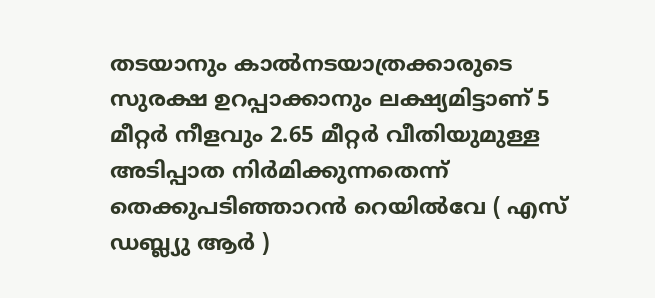തടയാനും കാൽനടയാത്രക്കാരുടെ സുരക്ഷ ഉറപ്പാക്കാനും ലക്ഷ്യമിട്ടാണ് 5 മീറ്റർ നീളവും 2.65 മീറ്റർ വീതിയുമുള്ള അടിപ്പാത നിർമിക്കുന്നതെന്ന് തെക്കുപടിഞ്ഞാറൻ റെയിൽവേ ( എസ് ഡബ്ല്യു ആർ )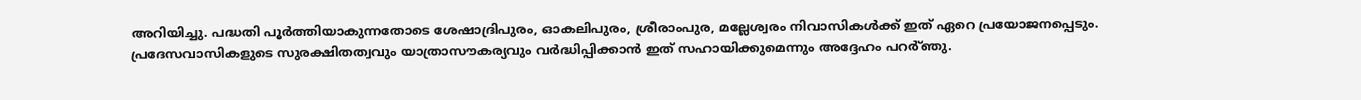അറിയിച്ചു. പദ്ധതി പൂർത്തിയാകുന്നതോടെ ശേഷാദ്രിപുരം, ഓകലിപുരം, ശ്രീരാംപുര, മല്ലേശ്വരം നിവാസികൾക്ക് ഇത് ഏറെ പ്രയോജനപ്പെടും. പ്രദേസവാസികളുടെ സുരക്ഷിതത്വവും യാത്രാസൗകര്യവും വർദ്ധിപ്പിക്കാൻ ഇത് സഹായിക്കുമെന്നും അദ്ദേഹം പറർ്ഞു.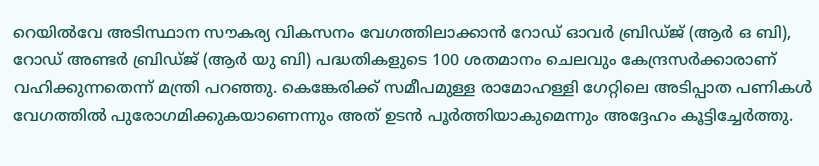റെയിൽവേ അടിസ്ഥാന സൗകര്യ വികസനം വേഗത്തിലാക്കാൻ റോഡ് ഓവർ ബ്രിഡ്ജ് (ആർ ഒ ബി), റോഡ് അണ്ടർ ബ്രിഡ്ജ് (ആർ യു ബി) പദ്ധതികളുടെ 100 ശതമാനം ചെലവും കേന്ദ്രസർക്കാരാണ് വഹിക്കുന്നതെന്ന് മന്ത്രി പറഞ്ഞു. കെങ്കേരിക്ക് സമീപമുള്ള രാമോഹള്ളി ഗേറ്റിലെ അടിപ്പാത പണികൾ വേഗത്തിൽ പുരോഗമിക്കുകയാണെന്നും അത് ഉടൻ പൂർത്തിയാകുമെന്നും അദ്ദേഹം കൂട്ടിച്ചേർത്തു.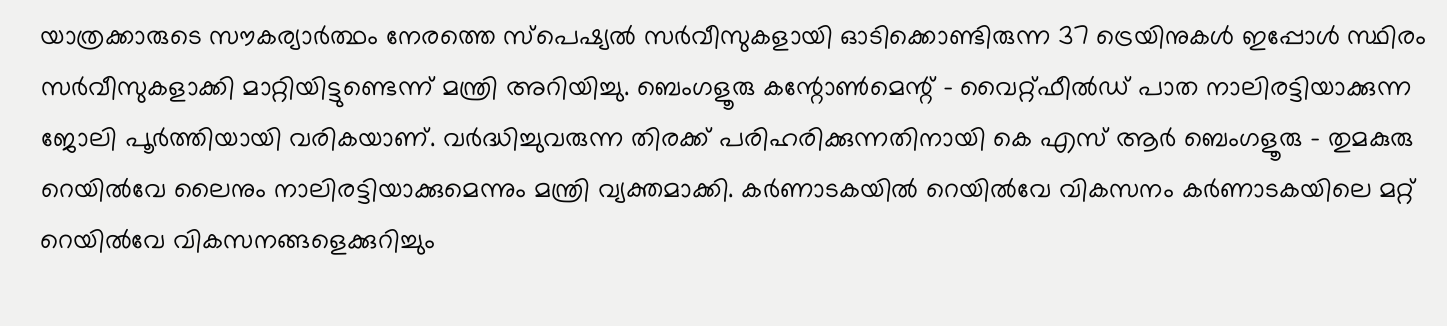യാത്രക്കാരുടെ സൗകര്യാർത്ഥം നേരത്തെ സ്പെഷ്യൽ സർവീസുകളായി ഓടിക്കൊണ്ടിരുന്ന 37 ട്രെയിനുകൾ ഇപ്പോൾ സ്ഥിരം സർവീസുകളാക്കി മാറ്റിയിട്ടുണ്ടെന്ന് മന്ത്രി അറിയിച്ചു. ബെംഗളൂരു കന്റോൺമെന്റ് - വൈറ്റ്ഫീൽഡ് പാത നാലിരട്ടിയാക്കുന്ന ജോലി പൂർത്തിയായി വരികയാണ്. വർദ്ധിച്ചുവരുന്ന തിരക്ക് പരിഹരിക്കുന്നതിനായി കെ എസ് ആർ ബെംഗളൂരു - തുമകുരു റെയിൽവേ ലൈനും നാലിരട്ടിയാക്കുമെന്നും മന്ത്രി വ്യക്തമാക്കി. കർണാടകയിൽ റെയിൽവേ വികസനം കർണാടകയിലെ മറ്റ് റെയിൽവേ വികസനങ്ങളെക്കുറിച്ചും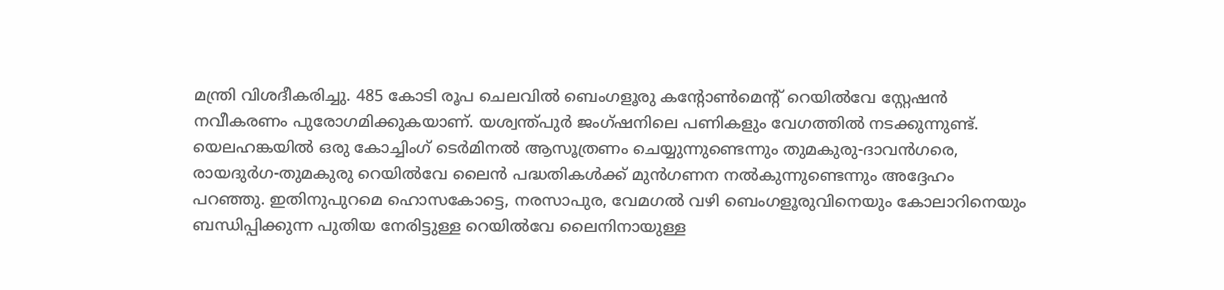മന്ത്രി വിശദീകരിച്ചു. 485 കോടി രൂപ ചെലവിൽ ബെംഗളൂരു കന്റോൺമെന്റ് റെയിൽവേ സ്റ്റേഷൻ നവീകരണം പുരോഗമിക്കുകയാണ്. യശ്വന്ത്പുർ ജംഗ്ഷനിലെ പണികളും വേഗത്തിൽ നടക്കുന്നുണ്ട്. യെലഹങ്കയിൽ ഒരു കോച്ചിംഗ് ടെർമിനൽ ആസൂത്രണം ചെയ്യുന്നുണ്ടെന്നും തുമകുരു-ദാവൻഗരെ, രായദുർഗ-തുമകുരു റെയിൽവേ ലൈൻ പദ്ധതികൾക്ക് മുൻഗണന നൽകുന്നുണ്ടെന്നും അദ്ദേഹം പറഞ്ഞു. ഇതിനുപുറമെ ഹൊസകോട്ടെ, നരസാപുര, വേമഗൽ വഴി ബെംഗളൂരുവിനെയും കോലാറിനെയും ബന്ധിപ്പിക്കുന്ന പുതിയ നേരിട്ടുള്ള റെയിൽവേ ലൈനിനായുള്ള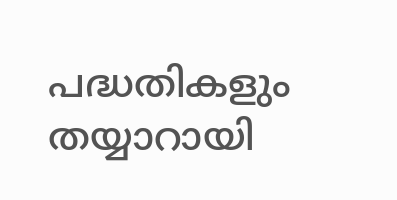പദ്ധതികളും തയ്യാറായി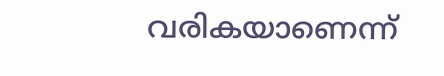വരികയാണെന്ന്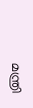മന്ത്രി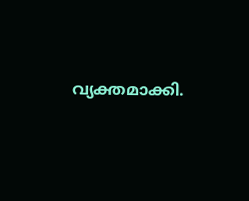വ്യക്തമാക്കി.